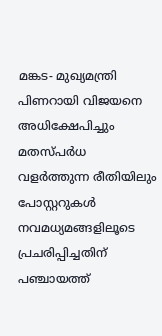മങ്കട- മുഖ്യമന്ത്രി പിണറായി വിജയനെ അധിക്ഷേപിച്ചും മതസ്പർധ വളർത്തുന്ന രീതിയിലും പോസ്റ്ററുകൾ നവമധ്യമങ്ങളിലൂടെ പ്രചരിപ്പിച്ചതിന് പഞ്ചായത്ത്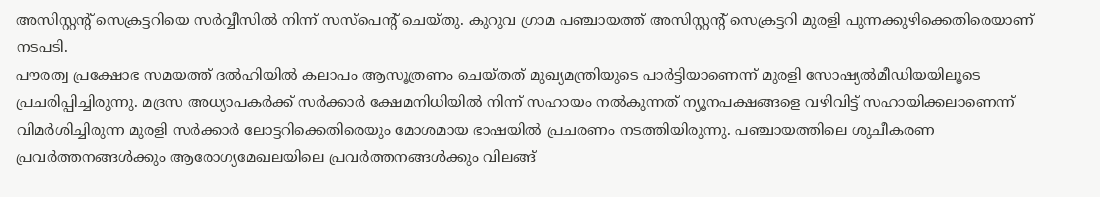അസിസ്റ്റന്റ് സെക്രട്ടറിയെ സർവ്വീസിൽ നിന്ന് സസ്പെന്റ് ചെയ്തു. കുറുവ ഗ്രാമ പഞ്ചായത്ത് അസിസ്റ്റന്റ് സെക്രട്ടറി മുരളി പുന്നക്കുഴിക്കെതിരെയാണ് നടപടി.
പൗരത്വ പ്രക്ഷോഭ സമയത്ത് ദൽഹിയിൽ കലാപം ആസൂത്രണം ചെയ്തത് മുഖ്യമന്ത്രിയുടെ പാർട്ടിയാണെന്ന് മുരളി സോഷ്യൽമീഡിയയിലൂടെ പ്രചരിപ്പിച്ചിരുന്നു. മദ്രസ അധ്യാപകർക്ക് സർക്കാർ ക്ഷേമനിധിയിൽ നിന്ന് സഹായം നൽകുന്നത് ന്യൂനപക്ഷങ്ങളെ വഴിവിട്ട് സഹായിക്കലാണെന്ന് വിമർശിച്ചിരുന്ന മുരളി സർക്കാർ ലോട്ടറിക്കെതിരെയും മോശമായ ഭാഷയിൽ പ്രചരണം നടത്തിയിരുന്നു. പഞ്ചായത്തിലെ ശുചീകരണ പ്രവർത്തനങ്ങൾക്കും ആരോഗ്യമേഖലയിലെ പ്രവർത്തനങ്ങൾക്കും വിലങ്ങ്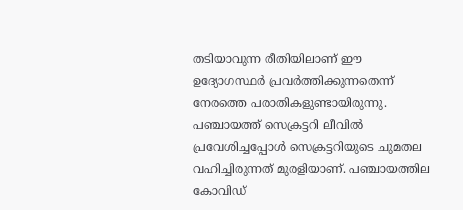തടിയാവുന്ന രീതിയിലാണ് ഈ ഉദ്യോഗസ്ഥർ പ്രവർത്തിക്കുന്നതെന്ന് നേരത്തെ പരാതികളുണ്ടായിരുന്നു. പഞ്ചായത്ത് സെക്രട്ടറി ലീവിൽ പ്രവേശിച്ചപ്പോൾ സെക്രട്ടറിയുടെ ചുമതല വഹിച്ചിരുന്നത് മുരളിയാണ്. പഞ്ചായത്തില കോവിഡ്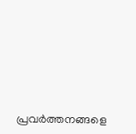പ്രവർത്തനങ്ങളെ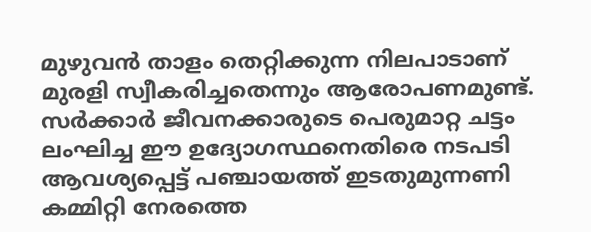മുഴുവൻ താളം തെറ്റിക്കുന്ന നിലപാടാണ് മുരളി സ്വീകരിച്ചതെന്നും ആരോപണമുണ്ട്. സർക്കാർ ജീവനക്കാരുടെ പെരുമാറ്റ ചട്ടം ലംഘിച്ച ഈ ഉദ്യോഗസ്ഥനെതിരെ നടപടി ആവശ്യപ്പെട്ട് പഞ്ചായത്ത് ഇടതുമുന്നണി കമ്മിറ്റി നേരത്തെ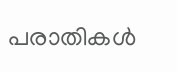പരാതികൾ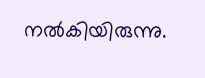നൽകിയിരുന്നു.